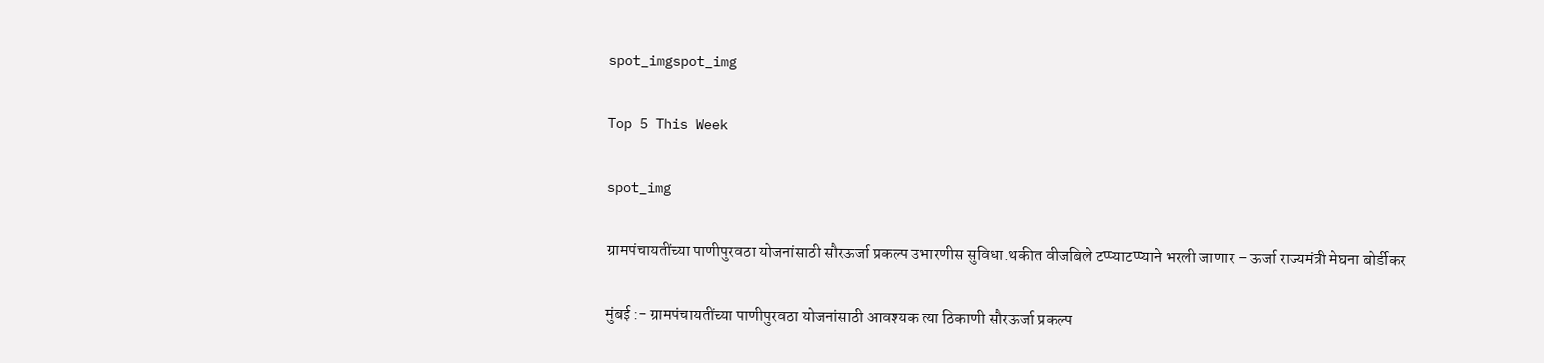spot_imgspot_img

Top 5 This Week

spot_img

ग्रामपंचायतींच्या पाणीपुरवठा योजनांसाठी सौरऊर्जा प्रकल्प उभारणीस सुविधा.थकीत वीजबिले टप्प्याटप्प्याने भरली जाणार – ऊर्जा राज्यमंत्री मेघना बोर्डीकर

मुंबई :- ग्रामपंचायतींच्या पाणीपुरवठा योजनांसाठी आवश्यक त्या ठिकाणी सौरऊर्जा प्रकल्प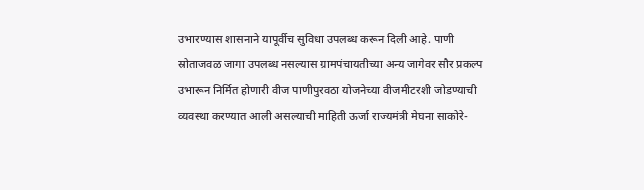उभारण्यास शासनाने यापूर्वीच सुविधा उपलब्ध करून दिली आहे. पाणी स्रोताजवळ जागा उपलब्ध नसल्यास ग्रामपंचायतीच्या अन्य जागेवर सौर प्रकल्प उभारून निर्मित होणारी वीज पाणीपुरवठा योजनेच्या वीजमीटरशी जोडण्याची व्यवस्था करण्यात आली असल्याची माहिती ऊर्जा राज्यमंत्री मेघना साकोरे-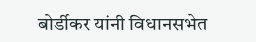बोर्डीकर यांनी विधानसभेत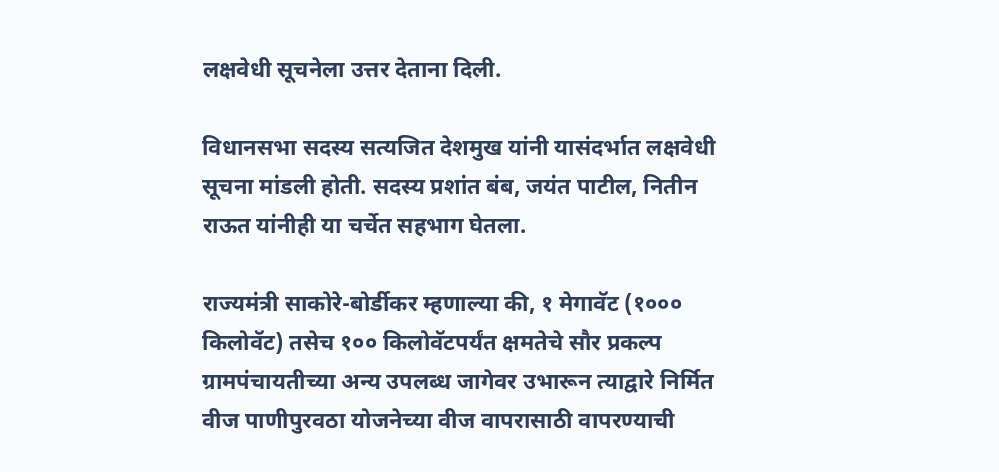लक्षवेधी सूचनेला उत्तर देताना दिली.

विधानसभा सदस्य सत्यजित देशमुख यांनी यासंदर्भात लक्षवेधी सूचना मांडली होती. सदस्य प्रशांत बंब, जयंत पाटील, नितीन राऊत यांनीही या चर्चेत सहभाग घेतला.

राज्यमंत्री साकोरे-बोर्डीकर म्हणाल्या की, १ मेगावॅट (१००० किलोवॅट) तसेच १०० किलोवॅटपर्यंत क्षमतेचे सौर प्रकल्प ग्रामपंचायतीच्या अन्य उपलब्ध जागेवर उभारून त्याद्वारे निर्मित वीज पाणीपुरवठा योजनेच्या वीज वापरासाठी वापरण्याची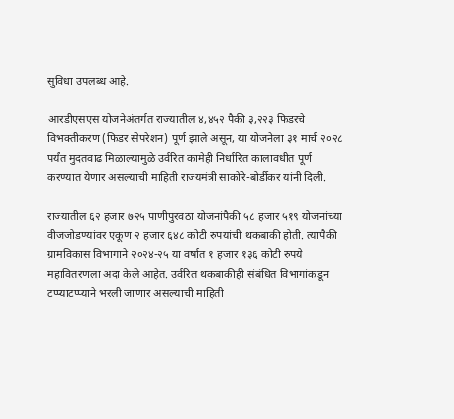सुविधा उपलब्ध आहे.

आरडीएसएस योजनेअंतर्गत राज्यातील ४,४५२ पैकी ३,२२३ फिडरचे विभक्तीकरण (फिडर सेपरेशन) पूर्ण झाले असून, या योजनेला ३१ मार्च २०२८ पर्यंत मुदतवाढ मिळाल्यामुळे उर्वरित कामेही निर्धारित कालावधीत पूर्ण करण्यात येणार असल्याची माहिती राज्यमंत्री साकोरे-बोर्डीकर यांनी दिली.

राज्यातील ६२ हजार ७२५ पाणीपुरवठा योजनांपैकी ५८ हजार ५१९ योजनांच्या वीजजोडण्यांवर एकूण २ हजार ६४८ कोटी रुपयांची थकबाकी होती. त्यापैकी ग्रामविकास विभागाने २०२४-२५ या वर्षात १ हजार १३६ कोटी रुपये महावितरणला अदा केले आहेत. उर्वरित थकबाकीही संबंधित विभागांकडून टप्प्याटप्प्याने भरली जाणार असल्याची माहिती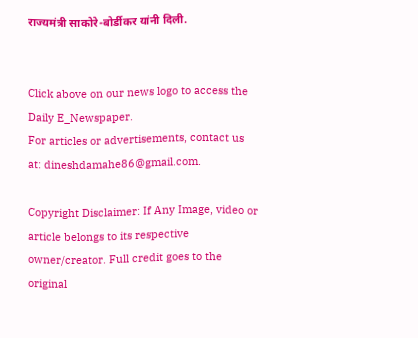राज्यमंत्री साकोरे-बोर्डीकर यांनी दिली.


Click above on our news logo to access the Daily E_Newspaper.
For articles or advertisements, contact us at: dineshdamahe86@gmail.com.

Copyright Disclaimer: If Any Image, video or article belongs to its respective owner/creator. Full credit goes to the original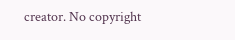creator. No copyright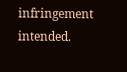infringement intended.